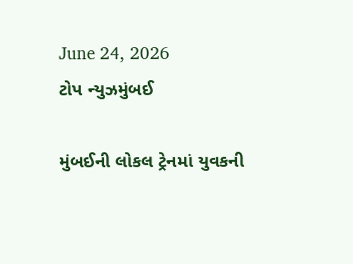June 24, 2026
ટોપ ન્યુઝમુંબઈ

મુંબઈની લોકલ ટ્રેનમાં યુવકની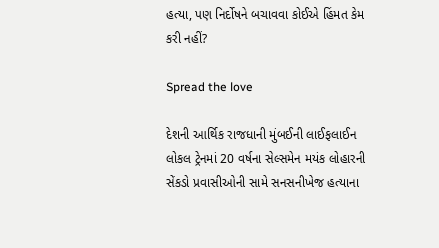હત્યા, પણ નિર્દોષને બચાવવા કોઈએ હિંમત કેમ કરી નહીં?

Spread the love

દેશની આર્થિક રાજધાની મુંબઈની લાઈફલાઈન લોકલ ટ્રેનમાં 20 વર્ષના સેલ્સમેન મયંક લોહારની સેંકડો પ્રવાસીઓની સામે સનસનીખેજ હત્યાના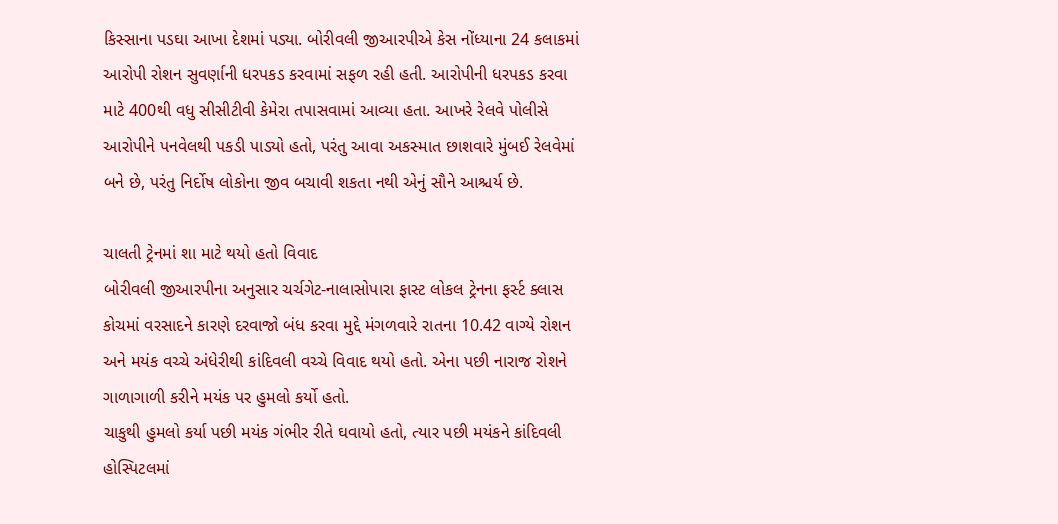કિસ્સાના પડઘા આખા દેશમાં પડ્યા. બોરીવલી જીઆરપીએ કેસ નોંધ્યાના 24 કલાકમાં આરોપી રોશન સુવર્ણાની ધરપકડ કરવામાં સફળ રહી હતી. આરોપીની ધરપકડ કરવા માટે 400થી વધુ સીસીટીવી કેમેરા તપાસવામાં આવ્યા હતા. આખરે રેલવે પોલીસે આરોપીને પનવેલથી પકડી પાડ્યો હતો, પરંતુ આવા અકસ્માત છાશવારે મુંબઈ રેલવેમાં બને છે, પરંતુ નિર્દોષ લોકોના જીવ બચાવી શકતા નથી એનું સૌને આશ્ચર્ય છે.

ચાલતી ટ્રેનમાં શા માટે થયો હતો વિવાદ
બોરીવલી જીઆરપીના અનુસાર ચર્ચગેટ-નાલાસોપારા ફાસ્ટ લોકલ ટ્રેનના ફર્સ્ટ ક્લાસ કોચમાં વરસાદને કારણે દરવાજો બંધ કરવા મુદ્દે મંગળવારે રાતના 10.42 વાગ્યે રોશન અને મયંક વચ્ચે અંધેરીથી કાંદિવલી વચ્ચે વિવાદ થયો હતો. એના પછી નારાજ રોશને ગાળાગાળી કરીને મયંક પર હુમલો કર્યો હતો.
ચાકુથી હુમલો કર્યા પછી મયંક ગંભીર રીતે ઘવાયો હતો, ત્યાર પછી મયંકને કાંદિવલી હોસ્પિટલમાં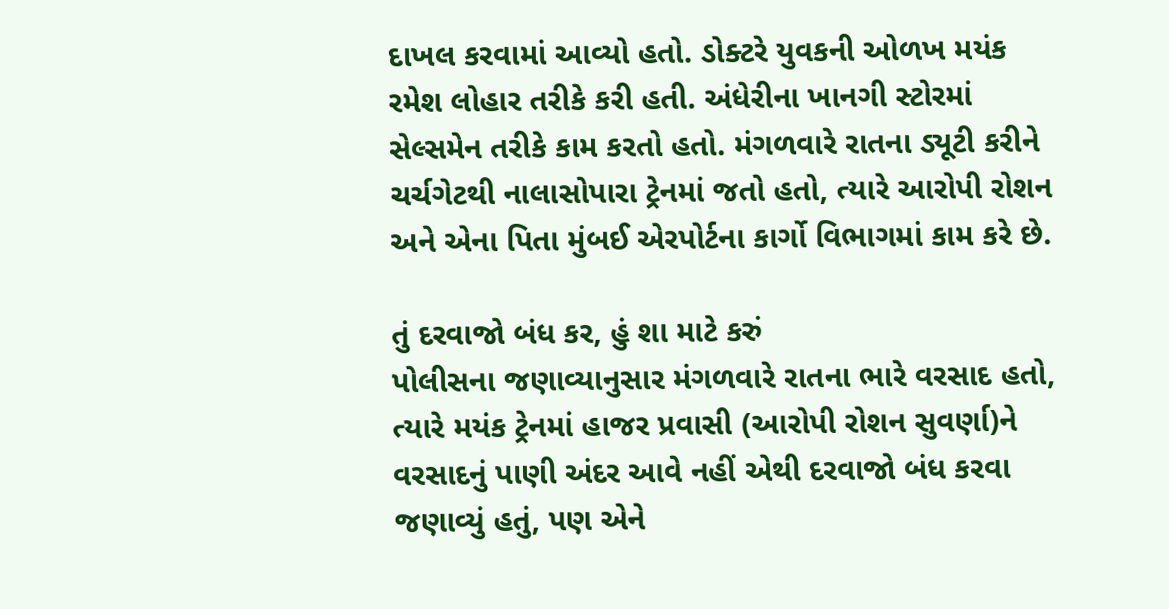દાખલ કરવામાં આવ્યો હતો. ડોક્ટરે યુવકની ઓળખ મયંક રમેશ લોહાર તરીકે કરી હતી. અંધેરીના ખાનગી સ્ટોરમાં સેલ્સમેન તરીકે કામ કરતો હતો. મંગળવારે રાતના ડ્યૂટી કરીને ચર્ચગેટથી નાલાસોપારા ટ્રેનમાં જતો હતો, ત્યારે આરોપી રોશન અને એના પિતા મુંબઈ એરપોર્ટના કાર્ગો વિભાગમાં કામ કરે છે.

તું દરવાજો બંધ કર, હું શા માટે કરું
પોલીસના જણાવ્યાનુસાર મંગળવારે રાતના ભારે વરસાદ હતો, ત્યારે મયંક ટ્રેનમાં હાજર પ્રવાસી (આરોપી રોશન સુવર્ણા)ને વરસાદનું પાણી અંદર આવે નહીં એથી દરવાજો બંધ કરવા જણાવ્યું હતું, પણ એને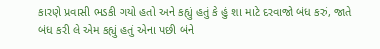કારણે પ્રવાસી ભડકી ગયો હતો અને કહ્યું હતું કે હું શા માટે દરવાજો બંધ કરું, જાતે બંધ કરી લે એમ કહ્યું હતું એના પછી બંને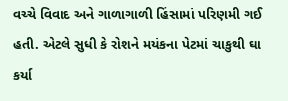વચ્ચે વિવાદ અને ગાળાગાળી હિંસામાં પરિણમી ગઈ હતી. એટલે સુધી કે રોશને મયંકના પેટમાં ચાકુથી ઘા કર્યા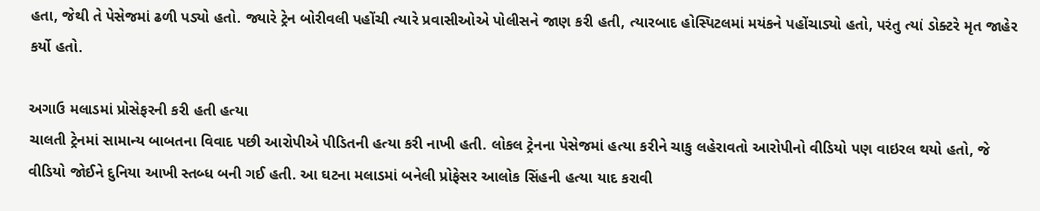હતા, જેથી તે પેસેજમાં ઢળી પડ્યો હતો. જ્યારે ટ્રેન બોરીવલી પહોંચી ત્યારે પ્રવાસીઓએ પોલીસને જાણ કરી હતી, ત્યારબાદ હોસ્પિટલમાં મયંકને પહોંચાડ્યો હતો, પરંતુ ત્યાં ડોક્ટરે મૃત જાહેર કર્યો હતો.

અગાઉ મલાડમાં પ્રોસેફરની કરી હતી હત્યા
ચાલતી ટ્રેનમાં સામાન્ય બાબતના વિવાદ પછી આરોપીએ પીડિતની હત્યા કરી નાખી હતી. લોકલ ટ્રેનના પેસેજમાં હત્યા કરીને ચાકુ લહેરાવતો આરોપીનો વીડિયો પણ વાઇરલ થયો હતો, જે વીડિયો જોઈને દુનિયા આખી સ્તબ્ધ બની ગઈ હતી. આ ઘટના મલાડમાં બનેલી પ્રોફેસર આલોક સિંહની હત્યા યાદ કરાવી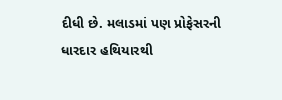દીધી છે. મલાડમાં પણ પ્રોફેસરની ધારદાર હથિયારથી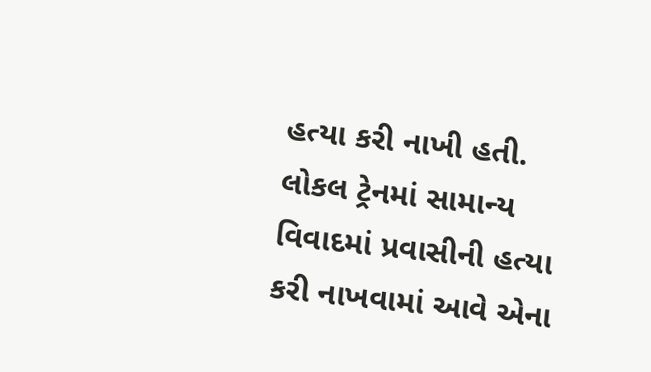હત્યા કરી નાખી હતી. લોકલ ટ્રેનમાં સામાન્ય વિવાદમાં પ્રવાસીની હત્યા કરી નાખવામાં આવે એના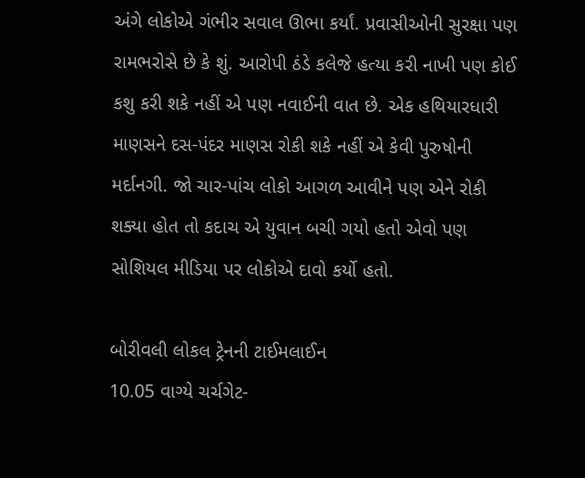અંગે લોકોએ ગંભીર સવાલ ઊભા કર્યાં. પ્રવાસીઓની સુરક્ષા પણ રામભરોસે છે કે શું. આરોપી ઠંડે કલેજે હત્યા કરી નાખી પણ કોઈ કશુ કરી શકે નહીં એ પણ નવાઈની વાત છે. એક હથિયારધારી માણસને દસ-પંદર માણસ રોકી શકે નહીં એ કેવી પુરુષોની મર્દાનગી. જો ચાર-પાંચ લોકો આગળ આવીને પણ એને રોકી શક્યા હોત તો કદાચ એ યુવાન બચી ગયો હતો એવો પણ સોશિયલ મીડિયા પર લોકોએ દાવો કર્યો હતો.

બોરીવલી લોકલ ટ્રેનની ટાઈમલાઈન
10.05 વાગ્યે ચર્ચગેટ-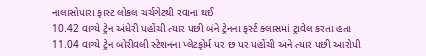નાલાસોપારા ફાસ્ટ લોકલ ચર્ચગેટથી રવાના થઈ
10.42 વાગ્યે ટ્રેન અંધેરી પહોંચી ત્યાર પછી બંને ટ્રેનના ફર્સ્ટ ક્લાસમાં ટ્રાવેલ કરતા હતા
11.04 વાગ્યે ટ્રેન બોરીવલી સ્ટેશનના પ્લેટફોર્મ પર છ પર પહોંચી અને ત્યાર પછી આરોપી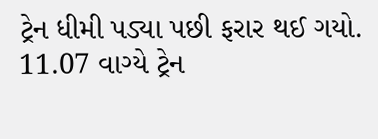ટ્રેન ધીમી પડ્યા પછી ફરાર થઈ ગયો.
11.07 વાગ્યે ટ્રેન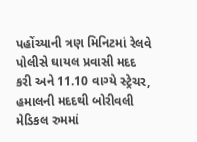પહોંચ્યાની ત્રણ મિનિટમાં રેલવે પોલીસે ઘાયલ પ્રવાસી મદદ કરી અને 11.10 વાગ્યે સ્ટ્રેચર, હમાલની મદદથી બોરીવલી મેડિકલ રુમમાં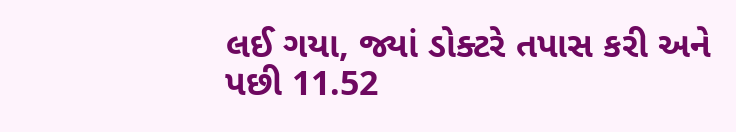લઈ ગયા, જ્યાં ડોક્ટરે તપાસ કરી અને પછી 11.52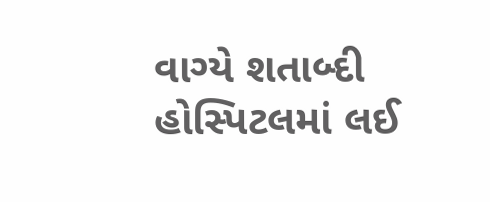વાગ્યે શતાબ્દી હોસ્પિટલમાં લઈ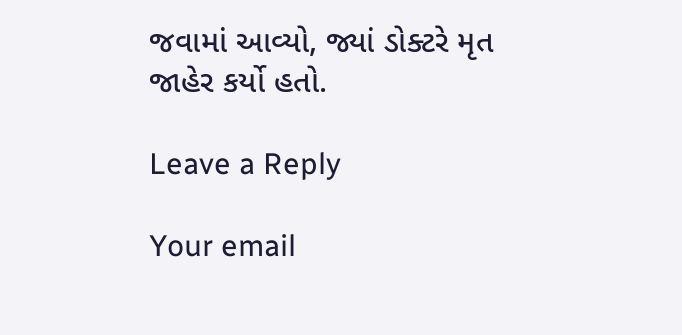જવામાં આવ્યો, જ્યાં ડોક્ટરે મૃત જાહેર કર્યો હતો.

Leave a Reply

Your email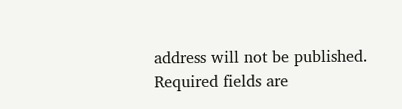address will not be published. Required fields are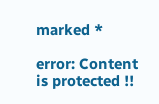marked *

error: Content is protected !!